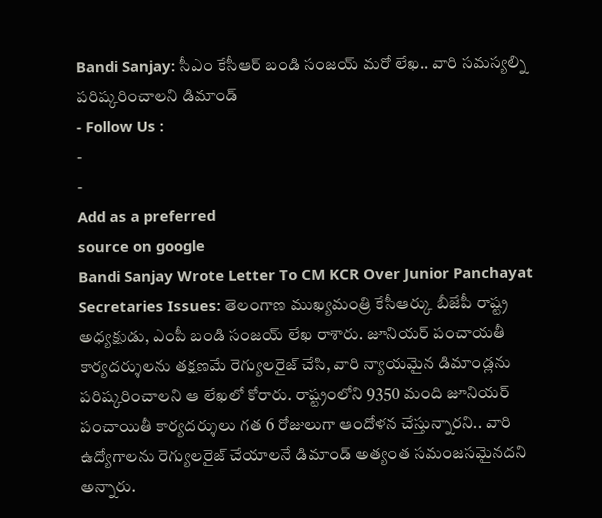Bandi Sanjay: సీఎం కేసీఆర్ బండి సంజయ్ మరో లేఖ.. వారి సమస్యల్ని పరిష్కరించాలని డిమాండ్
- Follow Us :
-
-
Add as a preferred
source on google
Bandi Sanjay Wrote Letter To CM KCR Over Junior Panchayat Secretaries Issues: తెలంగాణ ముఖ్యమంత్రి కేసీఆర్కు బీజేపీ రాష్ట్ర అధ్యక్షుడు, ఎంపీ బండి సంజయ్ లేఖ రాశారు. జూనియర్ పంచాయతీ కార్యదర్శులను తక్షణమే రెగ్యులరైజ్ చేసి, వారి న్యాయమైన డిమాండ్లను పరిష్కరించాలని ఆ లేఖలో కోరారు. రాష్ట్రంలోని 9350 మంది జూనియర్ పంచాయితీ కార్యదర్శులు గత 6 రోజులుగా ఆందోళన చేస్తున్నారని.. వారి ఉద్యోగాలను రెగ్యులరైజ్ చేయాలనే డిమాండ్ అత్యంత సమంజసమైనదని అన్నారు.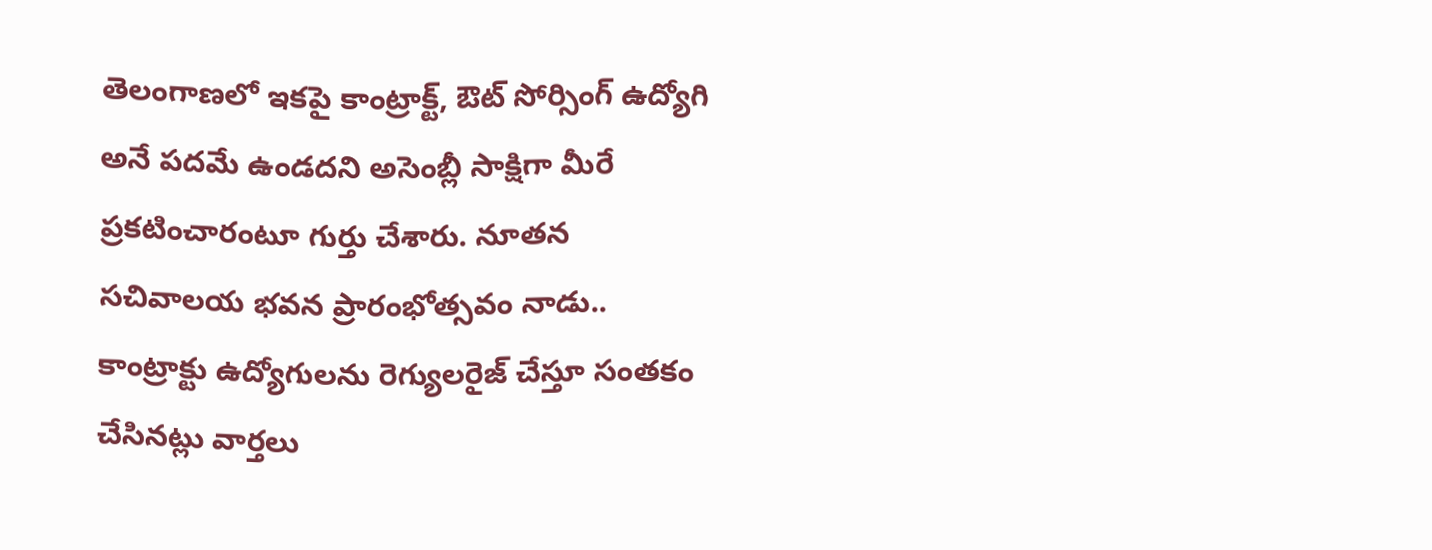తెలంగాణలో ఇకపై కాంట్రాక్ట్, ఔట్ సోర్సింగ్ ఉద్యోగి అనే పదమే ఉండదని అసెంబ్లీ సాక్షిగా మీరే ప్రకటించారంటూ గుర్తు చేశారు. నూతన సచివాలయ భవన ప్రారంభోత్సవం నాడు.. కాంట్రాక్టు ఉద్యోగులను రెగ్యులరైజ్ చేస్తూ సంతకం చేసినట్లు వార్తలు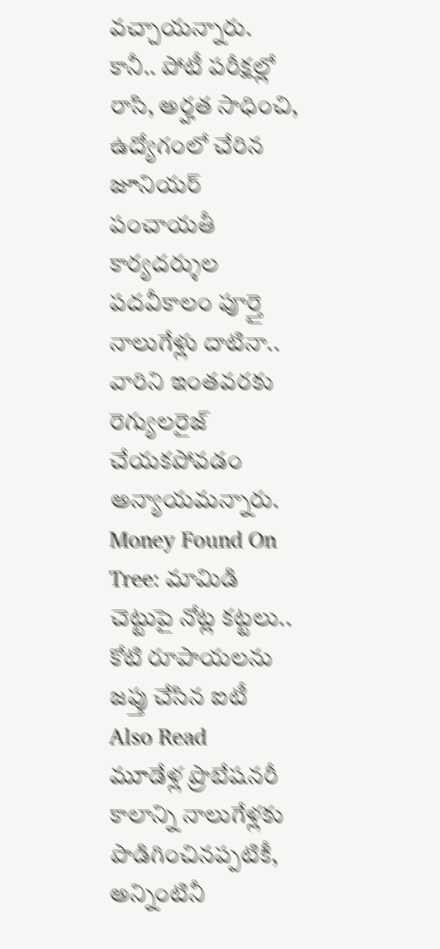వచ్చాయన్నారు. కానీ.. పోటీ పరీక్షల్లో రాసి, అర్హత సాధించి, ఉద్యోగంలో చేరిన జూనియర్ పంచాయతీ కార్యదర్శుల పదవీకాలం పూర్తై నాలుగేళ్లు దాటినా.. వారిని ఇంతవరకు రెగ్యులరైజ్ చేయకపోవడం అన్యాయమన్నారు.
Money Found On Tree: మామిడి చెట్టుపై నోట్ల కట్టలు.. కోటి రూపాయలను జప్తు చేసిన ఐటీ
Also Read
మూడేళ్ల ప్రొబేషనరీ కాలాన్ని నాలుగేళ్లకు పొడిగించినప్పటికీ, అన్నింటినీ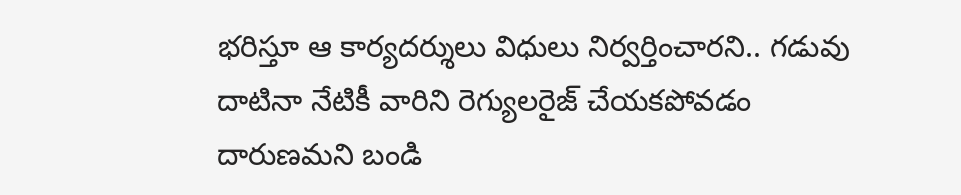భరిస్తూ ఆ కార్యదర్శులు విధులు నిర్వర్తించారని.. గడువు దాటినా నేటికీ వారిని రెగ్యులరైజ్ చేయకపోవడం దారుణమని బండి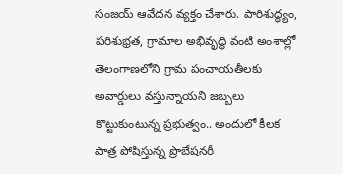సంజయ్ ఆవేదన వ్యక్తం చేశారు. పారిశుద్ధ్యం, పరిశుభ్రత, గ్రామాల అభివృద్ధి వంటి అంశాల్లో తెలంగాణలోని గ్రామ పంచాయతీలకు అవార్డులు వస్తున్నాయని జబ్బలు కొట్టుకుంటున్న ప్రభుత్వం.. అందులో కీలక పాత్ర పోషిస్తున్న ప్రొబేషనరీ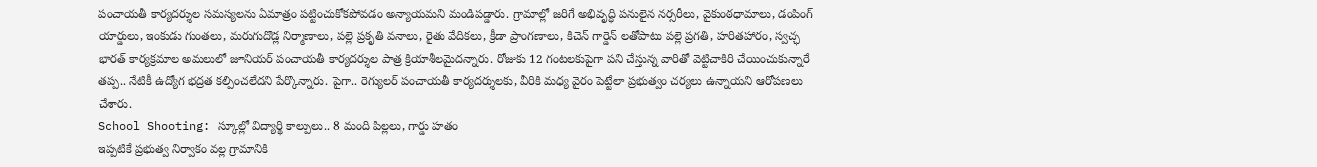పంచాయతీ కార్యదర్శుల సమస్యలను ఏమాత్రం పట్టించుకోకపోవడం అన్యాయమని మండిపడ్డారు. గ్రామాల్లో జరిగే అభివృద్ధి పనులైన నర్సరీలు, వైకుంఠధామాలు, డంపింగ్ యార్డులు, ఇంకుడు గుంతలు, మరుగుదొడ్ల నిర్మాణాలు, పల్లె ప్రకృతి వనాలు, రైతు వేదికలు, క్రీడా ప్రాంగణాలు, కిచెన్ గార్డెన్ లతోపాటు పల్లె ప్రగతి, హరితహారం, స్వచ్ఛ భారత్ కార్యక్రమాల అమలులో జూనియర్ పంచాయతీ కార్యదర్శుల పాత్ర క్రియాశీలమైదన్నారు. రోజుకు 12 గంటలకుపైగా పని చేస్తున్న వారితో వెట్టిచాకిరి చేయించుకున్నారే తప్ప.. నేటికీ ఉద్యోగ భద్రత కల్పించలేదని పేర్కొన్నారు. పైగా.. రెగ్యులర్ పంచాయతీ కార్యదర్శులకు, వీరికి మధ్య వైరం పెట్టేలా ప్రభుత్వం చర్యలు ఉన్నాయని ఆరోపణలు చేశారు.
School Shooting: స్కూల్లో విద్యార్థి కాల్పులు.. 8 మంది పిల్లలు, గార్డు హతం
ఇప్పటికే ప్రభుత్వ నిర్వాకం వల్ల గ్రామానికి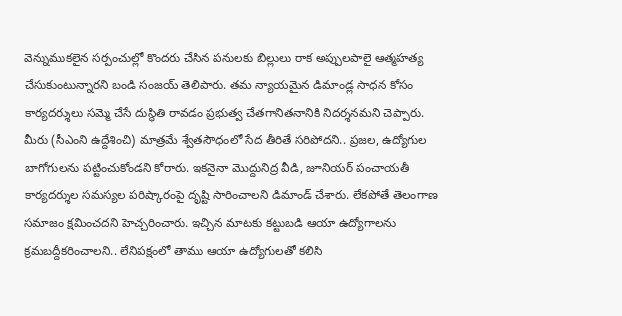వెన్నుముకలైన సర్పంచుల్లో కొందరు చేసిన పనులకు బిల్లులు రాక అప్పులపాలై ఆత్మహత్య చేసుకుంటున్నారని బండి సంజయ్ తెలిపారు. తమ న్యాయమైన డిమాండ్ల సాధన కోసం కార్యదర్శులు సమ్మె చేసే దుస్థితి రావడం ప్రభుత్వ చేతగానితనానికి నిదర్శనమని చెప్పారు. మీరు (సీఎంని ఉద్దేశించి) మాత్రమే శ్వేతసౌధంలో సేద తీరితే సరిపోదని.. ప్రజల, ఉద్యోగుల బాగోగులను పట్టించుకోండని కోరారు. ఇకనైనా మొద్దునిద్ర వీడి, జూనియర్ పంచాయతీ కార్యదర్శుల సమస్యల పరిష్కారంపై దృష్టి సారించాలని డిమాండ్ చేశారు. లేకపోతే తెలంగాణ సమాజం క్షమించదని హెచ్చరించారు. ఇచ్చిన మాటకు కట్టుబడి ఆయా ఉద్యోగాలను క్రమబద్దీకరించాలని.. లేనిపక్షంలో తాము ఆయా ఉద్యోగులతో కలిసి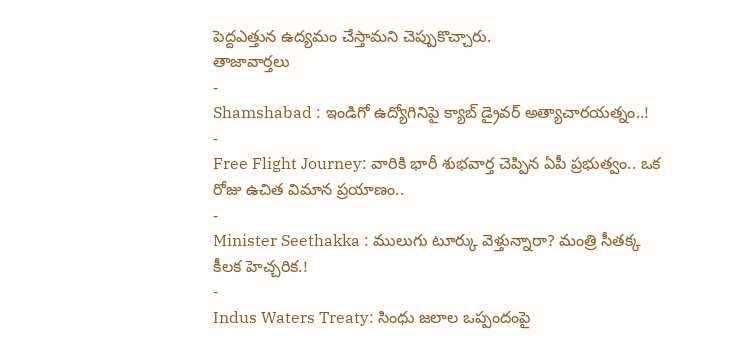పెద్దఎత్తున ఉద్యమం చేస్తామని చెప్పుకొచ్చారు.
తాజావార్తలు
-
Shamshabad : ఇండిగో ఉద్యోగినిపై క్యాబ్ డ్రైవర్ అత్యాచారయత్నం..!
-
Free Flight Journey: వారికి భారీ శుభవార్త చెప్పిన ఏపీ ప్రభుత్వం.. ఒక రోజు ఉచిత విమాన ప్రయాణం..
-
Minister Seethakka : ములుగు టూర్కు వెళ్తున్నారా? మంత్రి సీతక్క కీలక హెచ్చరిక.!
-
Indus Waters Treaty: సింధు జలాల ఒప్పందంపై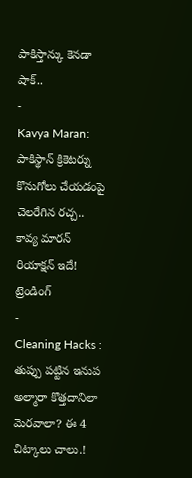పాకిస్తాన్కు కెనడా షాక్..
-
Kavya Maran: పాకిస్థాన్ క్రికెటర్ను కొనుగోలు చేయడంపై చెలరేగిన రచ్చ.. కావ్య మారన్ రియాక్షన్ ఇదే!
ట్రెండింగ్
-
Cleaning Hacks : తుప్పు పట్టిన ఇనుప అల్మారా కొత్తదానిలా మెరవాలా? ఈ 4 చిట్కాలు చాలు.!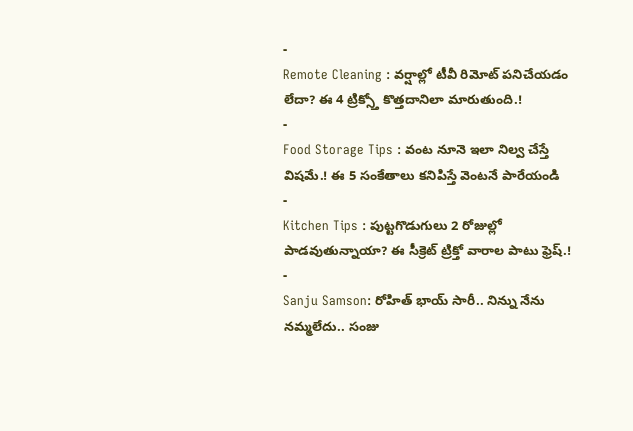-
Remote Cleaning : వర్షాల్లో టీవీ రిమోట్ పనిచేయడం లేదా? ఈ 4 ట్రిక్స్తో కొత్తదానిలా మారుతుంది.!
-
Food Storage Tips : వంట నూనె ఇలా నిల్వ చేస్తే విషమే.! ఈ 5 సంకేతాలు కనిపిస్తే వెంటనే పారేయండి
-
Kitchen Tips : పుట్టగొడుగులు 2 రోజుల్లో పాడవుతున్నాయా? ఈ సీక్రెట్ ట్రిక్తో వారాల పాటు ఫ్రెష్.!
-
Sanju Samson: రోహిత్ భాయ్ సారీ.. నిన్ను నేను నమ్మలేదు.. సంజు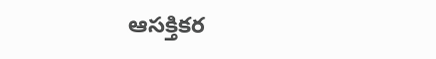ఆసక్తికర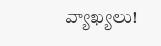వ్యాఖ్యలు!